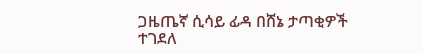ጋዜጤኛ ሲሳይ ፊዳ በሸኔ ታጣቂዎች ተገደለ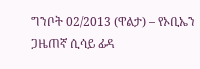ግንቦት 02/2013 (ዋልታ) – የኦቢኤን ጋዜጠኛ ሲሳይ ፊዳ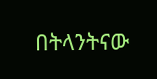በትላንትናው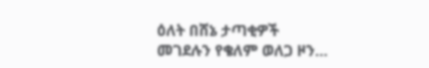ዕለት በሸኔ ታጣቂዎች መገደሉን የቄለም ወለጋ ዞን…